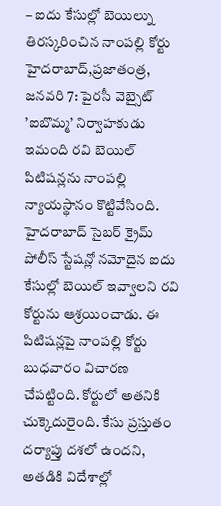– ఐదు కేసుల్లో బెయిల్ను తిరస్కరించిన నాంపల్లి కోర్టు
హైదరాబాద్,ప్రజాతంత్ర, జనవరి 7: పైరసీ వెబ్సైట్ ’ఐబొమ్మ’ నిర్వాహకుడు ఇమంది రవి బెయిల్ పిటిషన్లను నాంపల్లి న్యాయస్థానం కొట్టివేసింది. హైదరాబాద్ సైబర్ క్రైమ్ పోలీస్ స్టేషన్లో నమోదైన ఐదు కేసుల్లో బెయిల్ ఇవ్వాలని రవి కోర్టును ఆశ్రయించాడు. ఈ పిటిషన్లపై నాంపల్లి కోర్టు బుధవారం విచారణ చేపట్టింది. కోర్టులో అతనికి చుక్కెదురైంది. కేసు ప్రస్తుతం దర్యాప్తు దశలో ఉందని, అతడికి విదేశాల్లో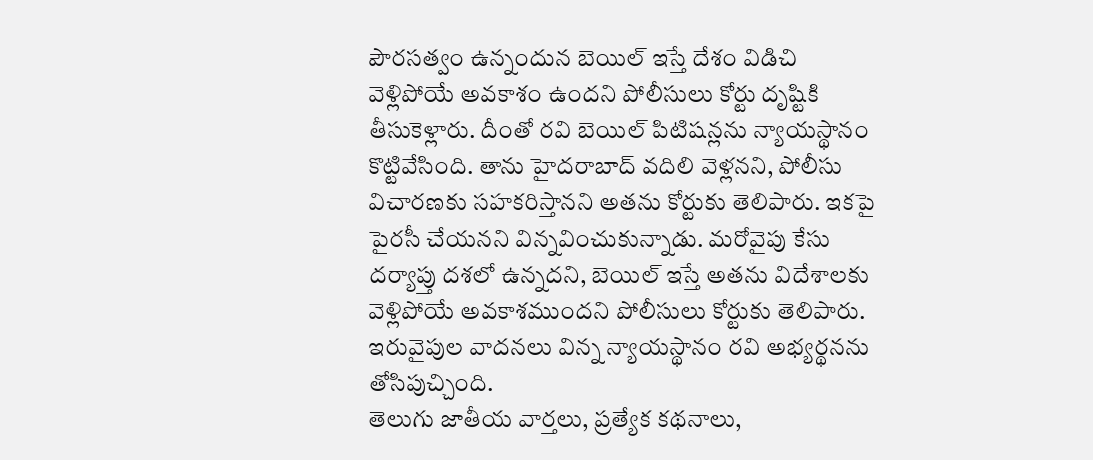పౌరసత్వం ఉన్నందున బెయిల్ ఇస్తే దేశం విడిచి వెళ్లిపోయే అవకాశం ఉందని పోలీసులు కోర్టు దృష్టికి తీసుకెళ్లారు. దీంతో రవి బెయిల్ పిటిషన్లను న్యాయస్థానం కొట్టివేసింది. తాను హైదరాబాద్ వదిలి వెళ్లనని, పోలీసు విచారణకు సహకరిస్తానని అతను కోర్టుకు తెలిపారు. ఇకపై పైరసీ చేయనని విన్నవించుకున్నాడు. మరోవైపు కేసు దర్యాప్తు దశలో ఉన్నదని, బెయిల్ ఇస్తే అతను విదేశాలకు వెళ్లిపోయే అవకాశముందని పోలీసులు కోర్టుకు తెలిపారు. ఇరువైపుల వాదనలు విన్న న్యాయస్థానం రవి అభ్యర్థనను తోసిపుచ్చింది.
తెలుగు జాతీయ వార్తలు, ప్రత్యేక కథనాలు,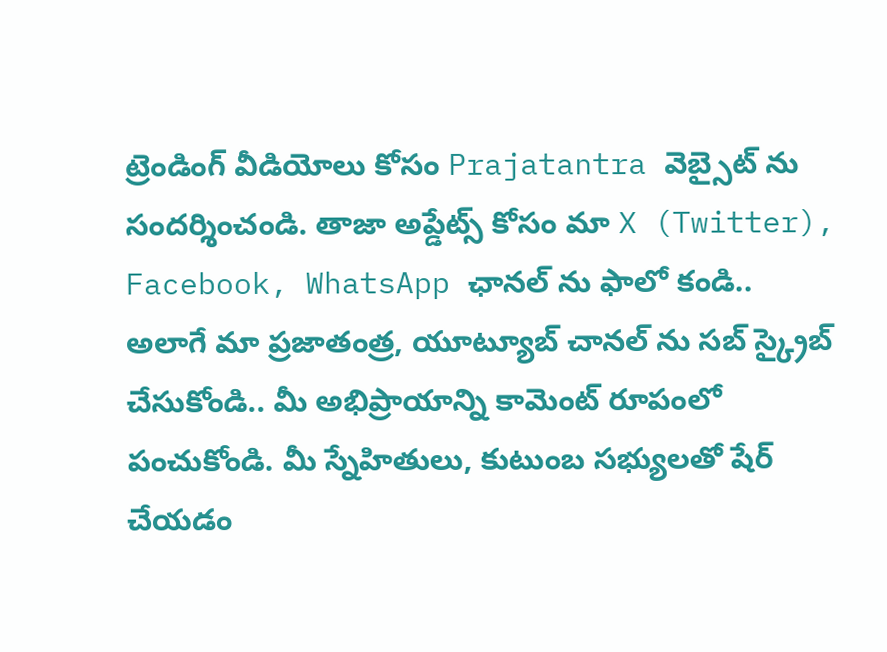ట్రెండింగ్ వీడియోలు కోసం Prajatantra వెబ్సైట్ ను సందర్శించండి. తాజా అప్డేట్స్ కోసం మా X (Twitter), Facebook, WhatsApp ఛానల్ ను ఫాలో కండి.. అలాగే మా ప్రజాతంత్ర, యూట్యూబ్ చానల్ ను సబ్ స్క్రైబ్ చేసుకోండి.. మీ అభిప్రాయాన్ని కామెంట్ రూపంలో పంచుకోండి. మీ స్నేహితులు, కుటుంబ సభ్యులతో షేర్ చేయడం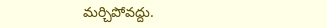మర్చిపోవద్దు.